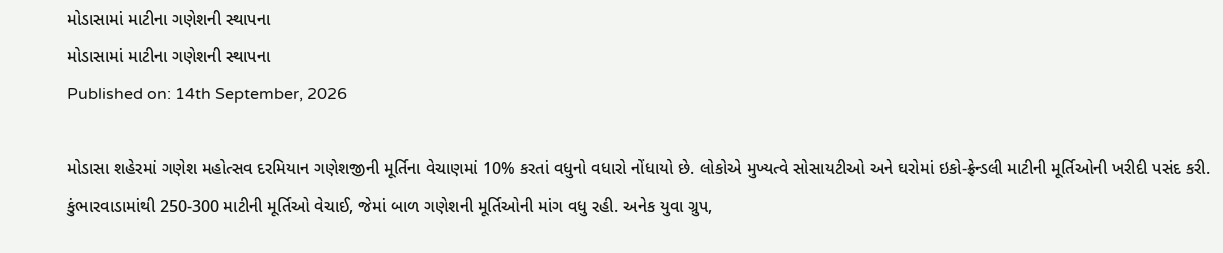મોડાસામાં માટીના ગણેશની સ્થાપના
મોડાસામાં માટીના ગણેશની સ્થાપના
Published on: 14th September, 2026

મોડાસા શહેરમાં ગણેશ મહોત્સવ દરમિયાન ગણેશજીની મૂર્તિના વેચાણમાં 10% કરતાં વધુનો વધારો નોંધાયો છે. લોકોએ મુખ્યત્વે સોસાયટીઓ અને ઘરોમાં ઇકો-ફ્રેન્ડલી માટીની મૂર્તિઓની ખરીદી પસંદ કરી. કુંભારવાડામાંથી 250-300 માટીની મૂર્તિઓ વેચાઈ, જેમાં બાળ ગણેશની મૂર્તિઓની માંગ વધુ રહી. અનેક યુવા ગ્રુપ,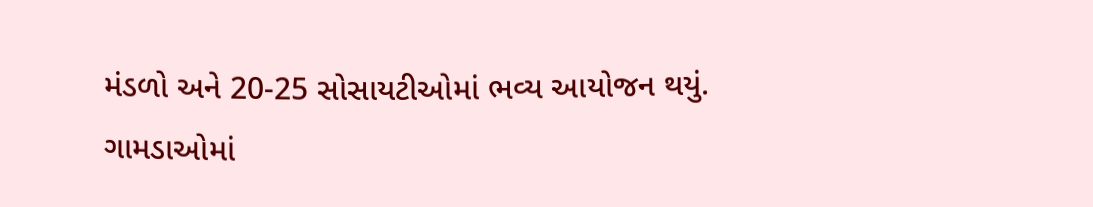મંડળો અને 20-25 સોસાયટીઓમાં ભવ્ય આયોજન થયું. ગામડાઓમાં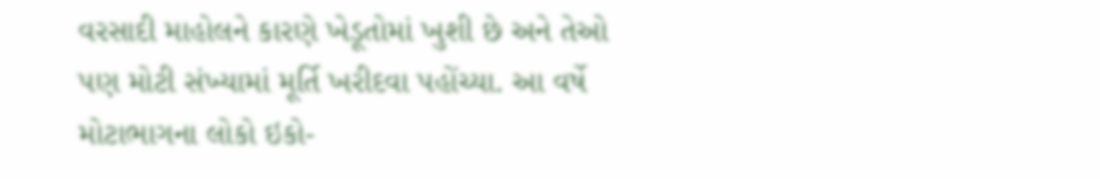વરસાદી માહોલને કારણે ખેડૂતોમાં ખુશી છે અને તેઓ પણ મોટી સંખ્યામાં મૂર્તિ ખરીદવા પહોંચ્યા. આ વર્ષે મોટાભાગના લોકો ઇકો-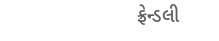ફ્રેન્ડલી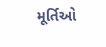મૂર્તિઓ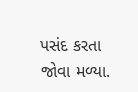પસંદ કરતા જોવા મળ્યા.